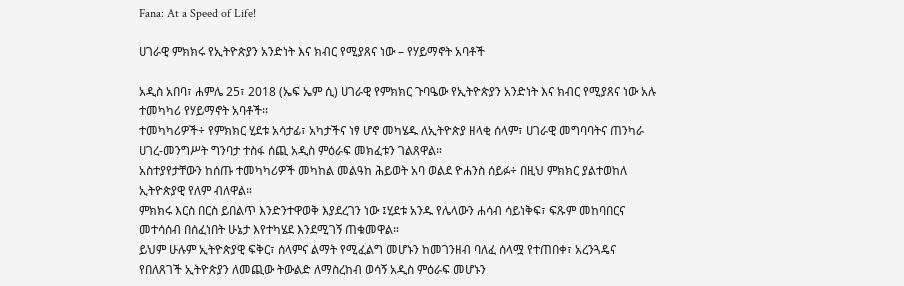Fana: At a Speed of Life!

ሀገራዊ ምክክሩ የኢትዮጵያን አንድነት እና ክብር የሚያጸና ነው – የሃይማኖት አባቶች

አዲስ አበባ፣ ሐምሌ 25፣ 2018 (ኤፍ ኤም ሲ) ሀገራዊ የምክክር ጉባዔው የኢትዮጵያን አንድነት እና ክብር የሚያጸና ነው አሉ ተመካካሪ የሃይማኖት አባቶች፡፡
ተመካካሪዎች÷ የምክክር ሂደቱ አሳታፊ፣ አካታችና ነፃ ሆኖ መካሄዱ ለኢትዮጵያ ዘላቂ ሰላም፣ ሀገራዊ መግባባትና ጠንካራ ሀገረ-መንግሥት ግንባታ ተስፋ ሰጪ አዲስ ምዕራፍ መክፈቱን ገልጸዋል።
አስተያየታቸውን ከሰጡ ተመካካሪዎች መካከል መልዓከ ሕይወት አባ ወልደ ዮሐንስ ሰይፉ÷ በዚህ ምክክር ያልተወከለ ኢትዮጵያዊ የለም ብለዋል።
ምክክሩ እርስ በርስ ይበልጥ እንድንተዋወቅ እያደረገን ነው ፤ሂደቱ አንዱ የሌላውን ሐሳብ ሳይነቅፍ፣ ፍጹም መከባበርና መተሳሰብ በሰፈነበት ሁኔታ እየተካሄደ እንደሚገኝ ጠቁመዋል።
ይህም ሁሉም ኢትዮጵያዊ ፍቅር፣ ሰላምና ልማት የሚፈልግ መሆኑን ከመገንዘብ ባለፈ ሰላሟ የተጠበቀ፣ አረንጓዴና የበለጸገች ኢትዮጵያን ለመጪው ትውልድ ለማስረከብ ወሳኝ አዲስ ምዕራፍ መሆኑን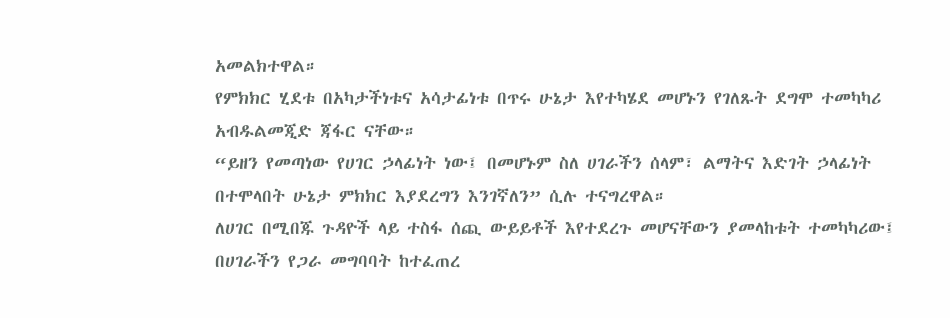አመልክተዋል።
የምክክር ሂደቱ በአካታችነቱና አሳታፊነቱ በጥሩ ሁኔታ እየተካሄደ መሆኑን የገለጹት ደግሞ ተመካካሪ አብዱልመጂድ ጃፋር ናቸው።
“ይዘን የመጣነው የሀገር ኃላፊነት ነው፤ በመሆኑም ስለ ሀገራችን ሰላም፣ ልማትና እድገት ኃላፊነት በተሞላበት ሁኔታ ምክክር እያደረግን እንገኛለን” ሲሉ ተናግረዋል።
ለሀገር በሚበጁ ጉዳዮች ላይ ተስፋ ሰጪ ውይይቶች እየተደረጉ መሆናቸውን ያመላከቱት ተመካካሪው፤ በሀገራችን የጋራ መግባባት ከተፈጠረ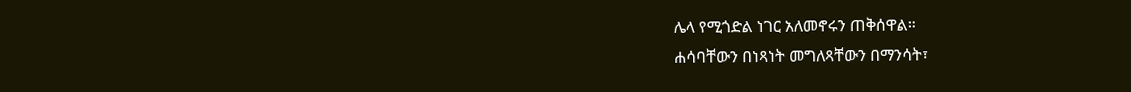ሌላ የሚጎድል ነገር አለመኖሩን ጠቅሰዋል።
ሐሳባቸውን በነጻነት መግለጻቸውን በማንሳት፣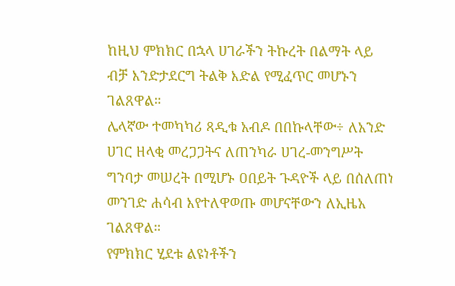ከዚህ ምክክር በኋላ ሀገራችን ትኩረት በልማት ላይ ብቻ እንድታደርግ ትልቅ እድል የሚፈጥር መሆኑን ገልጸዋል።
ሌላኛው ተመካካሪ ጻዲቁ አብዶ በበኩላቸው÷ ለአንድ ሀገር ዘላቂ መረጋጋትና ለጠንካራ ሀገረ-መንግሥት ግንባታ መሠረት በሚሆኑ ዐበይት ጉዳዮች ላይ በሰለጠነ መንገድ ሐሳብ እየተለዋወጡ መሆናቸውን ለኢዜአ ገልጸዋል።
የምክክር ሂደቱ ልዩነቶችን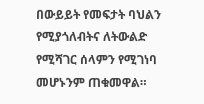በውይይት የመፍታት ባህልን የሚያጎለብትና ለትውልድ የሚሻገር ሰላምን የሚገነባ መሆኑንም ጠቁመዋል።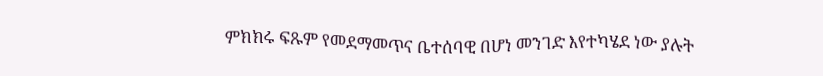ምክክሩ ፍጹም የመደማመጥና ቤተሰባዊ በሆነ መንገድ እየተካሄደ ነው ያሉት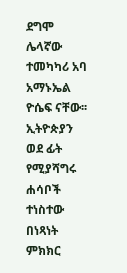ደግሞ ሌላኛው ተመካካሪ አባ አማኑኤል ዮሴፍ ናቸው፡፡
ኢትዮጵያን ወደ ፊት የሚያሻግሩ ሐሳቦች ተነስተው በነጻነት ምክክር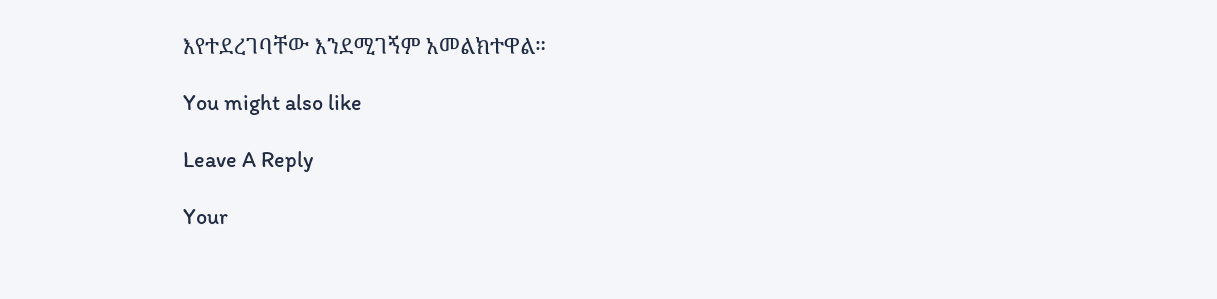እየተደረገባቸው እንደሚገኝም አመልክተዋል።

You might also like

Leave A Reply

Your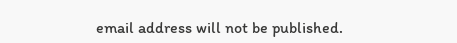email address will not be published.